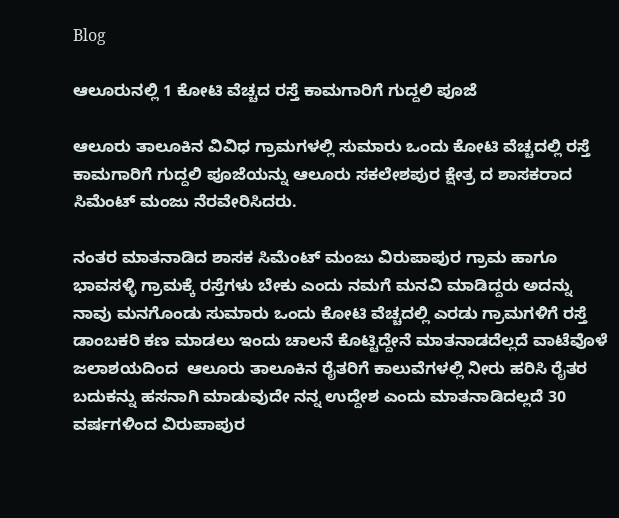Blog

ಆಲೂರುನಲ್ಲಿ 1 ಕೋಟಿ ವೆಚ್ಚದ ರಸ್ತೆ ಕಾಮಗಾರಿಗೆ ಗುದ್ದಲಿ ಪೂಜೆ

ಆಲೂರು ತಾಲೂಕಿನ ವಿವಿಧ ಗ್ರಾಮಗಳಲ್ಲಿ ಸುಮಾರು ಒಂದು ಕೋಟಿ ವೆಚ್ಚದಲ್ಲಿ ರಸ್ತೆ ಕಾಮಗಾರಿಗೆ ಗುದ್ದಲಿ ಪೂಜೆಯನ್ನು ಆಲೂರು ಸಕಲೇಶಪುರ ಕ್ಷೇತ್ರ ದ ಶಾಸಕರಾದ ಸಿಮೆಂಟ್ ಮಂಜು ನೆರವೇರಿಸಿದರು.

ನಂತರ ಮಾತನಾಡಿದ ಶಾಸಕ ಸಿಮೆಂಟ್ ಮಂಜು ವಿರುಪಾಪುರ ಗ್ರಾಮ ಹಾಗೂ ಭಾವಸಳ್ಳಿ ಗ್ರಾಮಕ್ಕೆ ರಸ್ತೆಗಳು ಬೇಕು ಎಂದು ನಮಗೆ ಮನವಿ ಮಾಡಿದ್ದರು ಅದನ್ನು ನಾವು ಮನಗೊಂಡು ಸುಮಾರು ಒಂದು ಕೋಟಿ ವೆಚ್ಚದಲ್ಲಿ ಎರಡು ಗ್ರಾಮಗಳಿಗೆ ರಸ್ತೆ ಡಾಂಬಕರಿ ಕಣ ಮಾಡಲು ಇಂದು ಚಾಲನೆ ಕೊಟ್ಟಿದ್ದೇನೆ ಮಾತನಾಡದೆಲ್ಲದೆ ವಾಟೆವೊಳೆ ಜಲಾಶಯದಿಂದ  ಆಲೂರು ತಾಲೂಕಿನ ರೈತರಿಗೆ ಕಾಲುವೆಗಳಲ್ಲಿ ನೀರು ಹರಿಸಿ ರೈತರ ಬದುಕನ್ನು ಹಸನಾಗಿ ಮಾಡುವುದೇ ನನ್ನ ಉದ್ದೇಶ ಎಂದು ಮಾತನಾಡಿದಲ್ಲದೆ 30 ವರ್ಷಗಳಿಂದ ವಿರುಪಾಪುರ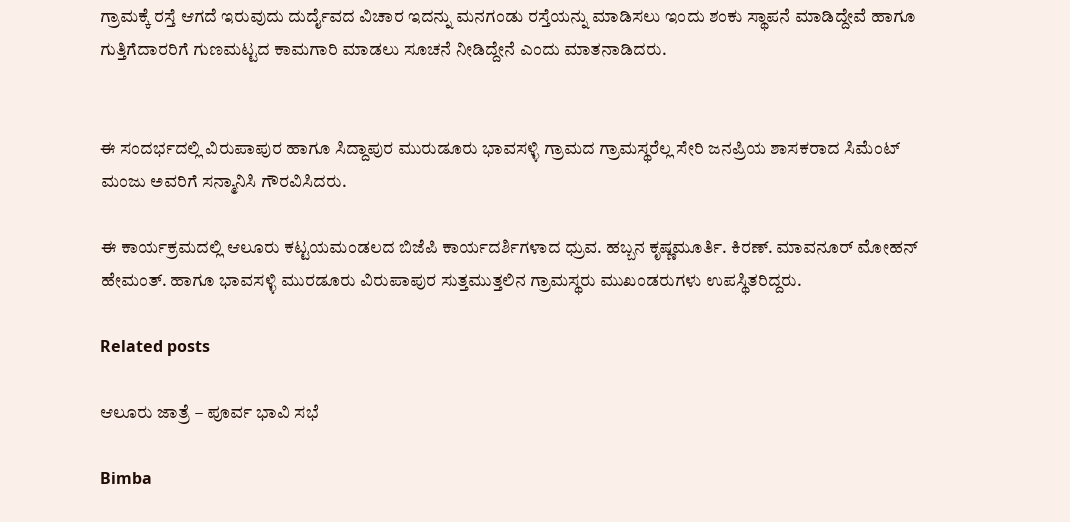ಗ್ರಾಮಕ್ಕೆ ರಸ್ತೆ ಆಗದೆ ಇರುವುದು ದುರ್ದೈವದ ವಿಚಾರ ಇದನ್ನು ಮನಗಂಡು ರಸ್ತೆಯನ್ನು ಮಾಡಿಸಲು ಇಂದು ಶಂಕು ಸ್ಥಾಪನೆ ಮಾಡಿದ್ದೇವೆ ಹಾಗೂ ಗುತ್ತಿಗೆದಾರರಿಗೆ ಗುಣಮಟ್ಟದ ಕಾಮಗಾರಿ ಮಾಡಲು ಸೂಚನೆ ನೀಡಿದ್ದೇನೆ ಎಂದು ಮಾತನಾಡಿದರು.


ಈ ಸಂದರ್ಭದಲ್ಲಿ ವಿರುಪಾಪುರ ಹಾಗೂ ಸಿದ್ದಾಪುರ ಮುರುಡೂರು ಭಾವಸಳ್ಳಿ ಗ್ರಾಮದ ಗ್ರಾಮಸ್ಥರೆಲ್ಲ ಸೇರಿ ಜನಪ್ರಿಯ ಶಾಸಕರಾದ ಸಿಮೆಂಟ್ ಮಂಜು ಅವರಿಗೆ ಸನ್ಮಾನಿಸಿ ಗೌರವಿಸಿದರು.

ಈ ಕಾರ್ಯಕ್ರಮದಲ್ಲಿ ಆಲೂರು ಕಟ್ಟಯಮಂಡಲದ ಬಿಜೆಪಿ ಕಾರ್ಯದರ್ಶಿಗಳಾದ ಧ್ರುವ. ಹಬ್ಬನ ಕೃಷ್ಣಮೂರ್ತಿ. ಕಿರಣ್. ಮಾವನೂರ್ ಮೋಹನ್ ಹೇಮಂತ್. ಹಾಗೂ ಭಾವಸಳ್ಳಿ ಮುರಡೂರು ವಿರುಪಾಪುರ ಸುತ್ತಮುತ್ತಲಿನ ಗ್ರಾಮಸ್ಥರು ಮುಖಂಡರುಗಳು ಉಪಸ್ಥಿತರಿದ್ದರು.

Related posts

ಆಲೂರು ಜಾತ್ರೆ – ಪೂರ್ವ ಭಾವಿ ಸಭೆ

Bimba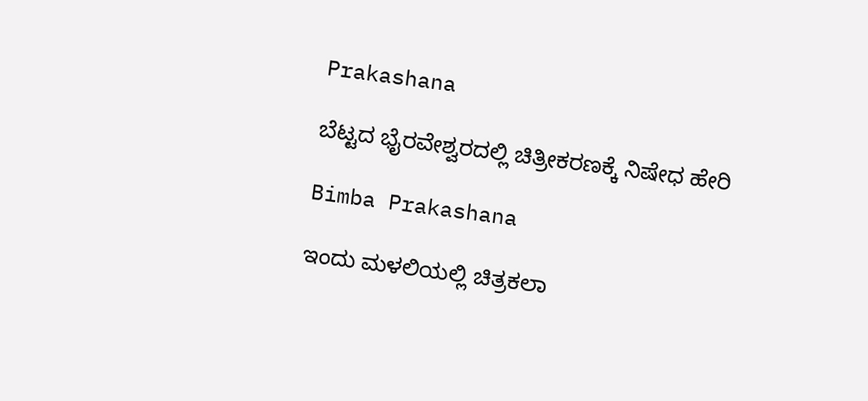Prakashana

ಬೆಟ್ಟದ ಭೈರವೇಶ್ವರದಲ್ಲಿ ಚಿತ್ರೀಕರಣಕ್ಕೆ ನಿಷೇಧ ಹೇರಿ

Bimba Prakashana

ಇಂದು ಮಳಲಿಯಲ್ಲಿ ಚಿತ್ರಕಲಾ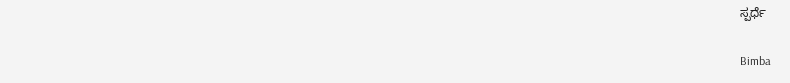ಸ್ಪರ್ಧೆ

Bimba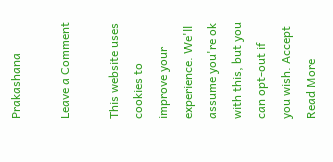Prakashana

Leave a Comment

This website uses cookies to improve your experience. We'll assume you're ok with this, but you can opt-out if you wish. Accept Read More